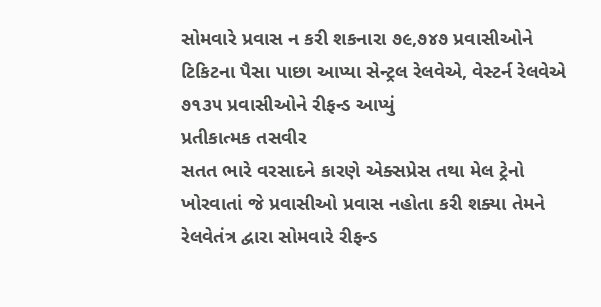સોમવારે પ્રવાસ ન કરી શકનારા ૭૯,૭૪૭ પ્રવાસીઓને ટિકિટના પૈસા પાછા આપ્યા સેન્ટ્રલ રેલવેએ, વેસ્ટર્ન રેલવેએ ૭૧૩૫ પ્રવાસીઓને રીફન્ડ આપ્યું
પ્રતીકાત્મક તસવીર
સતત ભારે વરસાદને કારણે એક્સપ્રેસ તથા મેલ ટ્રેનો ખોરવાતાં જે પ્રવાસીઓ પ્રવાસ નહોતા કરી શક્યા તેમને રેલવેતંત્ર દ્વારા સોમવારે રીફન્ડ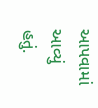આપવામાં આવ્યું હતું.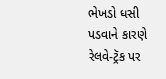ભેખડો ધસી પડવાને કારણે રેલવે-ટ્રૅક પર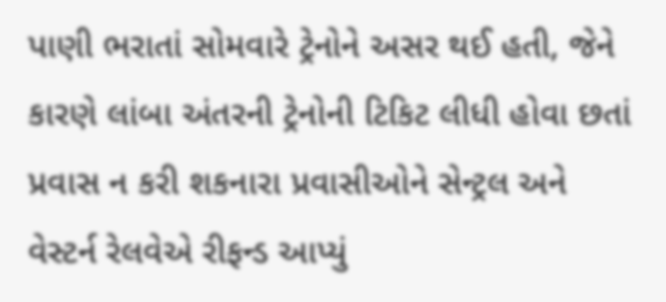પાણી ભરાતાં સોમવારે ટ્રેનોને અસર થઈ હતી, જેને કારણે લાંબા અંતરની ટ્રેનોની ટિકિટ લીધી હોવા છતાં પ્રવાસ ન કરી શકનારા પ્રવાસીઓને સેન્ટ્રલ અને વેસ્ટર્ન રેલવેએ રીફન્ડ આપ્યું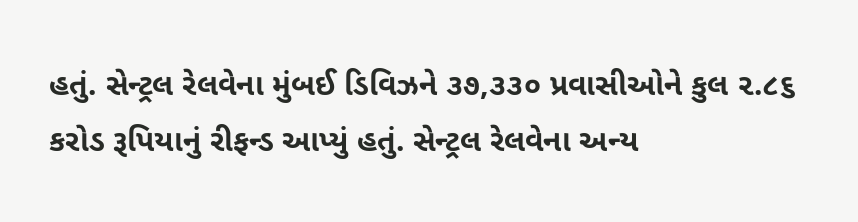હતું. સેન્ટ્રલ રેલવેના મુંબઈ ડિવિઝને ૩૭,૩૩૦ પ્રવાસીઓને કુલ ૨.૮૬ કરોડ રૂપિયાનું રીફન્ડ આપ્યું હતું. સેન્ટ્રલ રેલવેના અન્ય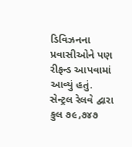ડિવિઝનના પ્રવાસીઓને પણ રીફન્ડ આપવામાં આવ્યું હતું. સેન્ટ્રલ રેલવે દ્વારા કુલ ૭૯,૭૪૭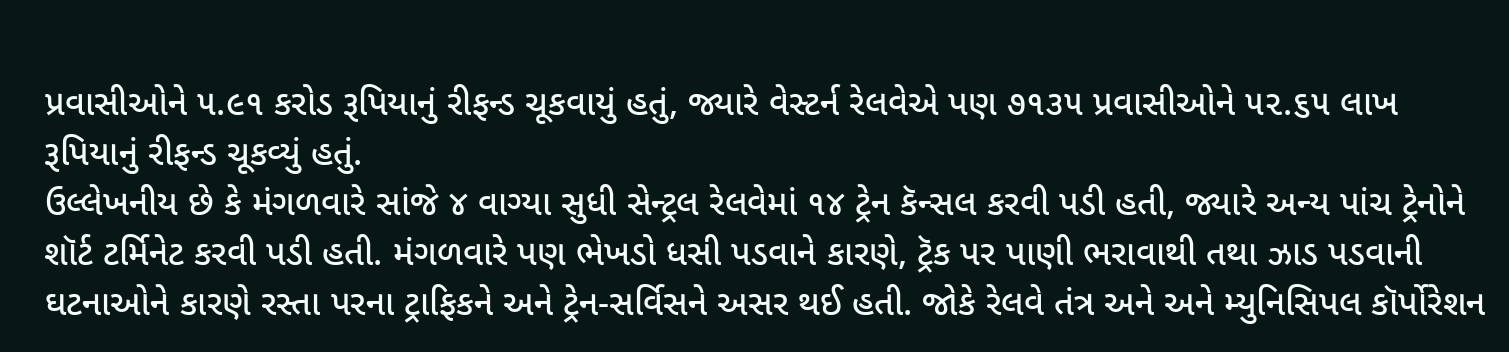પ્રવાસીઓને ૫.૯૧ કરોડ રૂપિયાનું રીફન્ડ ચૂકવાયું હતું, જ્યારે વેસ્ટર્ન રેલવેએ પણ ૭૧૩૫ પ્રવાસીઓને ૫૨.૬૫ લાખ રૂપિયાનું રીફન્ડ ચૂકવ્યું હતું.
ઉલ્લેખનીય છે કે મંગળવારે સાંજે ૪ વાગ્યા સુધી સેન્ટ્રલ રેલવેમાં ૧૪ ટ્રેન કૅન્સલ કરવી પડી હતી, જ્યારે અન્ય પાંચ ટ્રેનોને શૉર્ટ ટર્મિનેટ કરવી પડી હતી. મંગળવારે પણ ભેખડો ધસી પડવાને કારણે, ટ્રૅક પર પાણી ભરાવાથી તથા ઝાડ પડવાની ઘટનાઓને કારણે રસ્તા પરના ટ્રાફિકને અને ટ્રેન-સર્વિસને અસર થઈ હતી. જોકે રેલવે તંત્ર અને અને મ્યુનિસિપલ કૉર્પોરેશન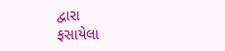દ્વારા
ફસાયેલા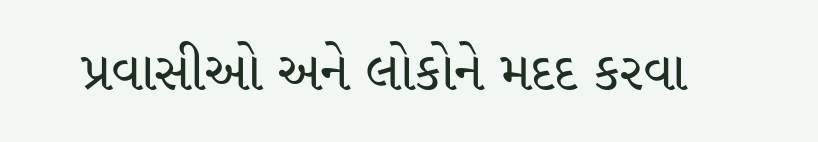પ્રવાસીઓ અને લોકોને મદદ કરવા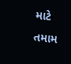માટે તમામ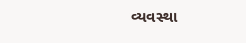વ્યવસ્થા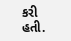કરી હતી.